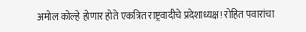अमोल कोल्हे होणार होते एकत्रित राष्ट्रवादीचे प्रदेशाध्यक्ष! रोहित पवारांचा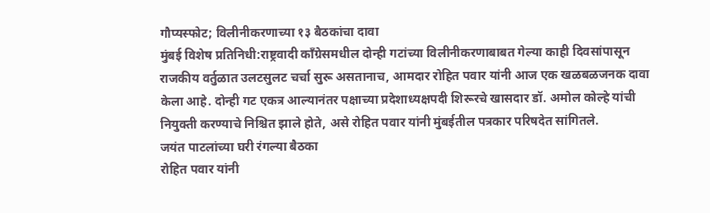गौप्यस्फोट; विलीनीकरणाच्या १३ बैठकांचा दावा
मुंबई विशेष प्रतिनिधी:राष्ट्रवादी काँग्रेसमधील दोन्ही गटांच्या विलीनीकरणाबाबत गेल्या काही दिवसांपासून राजकीय वर्तुळात उलटसुलट चर्चा सुरू असतानाच, आमदार रोहित पवार यांनी आज एक खळबळजनक दावा केला आहे. दोन्ही गट एकत्र आल्यानंतर पक्षाच्या प्रदेशाध्यक्षपदी शिरूरचे खासदार डॉ. अमोल कोल्हे यांची नियुक्ती करण्याचे निश्चित झाले होते, असे रोहित पवार यांनी मुंबईतील पत्रकार परिषदेत सांगितले.
जयंत पाटलांच्या घरी रंगल्या बैठका
रोहित पवार यांनी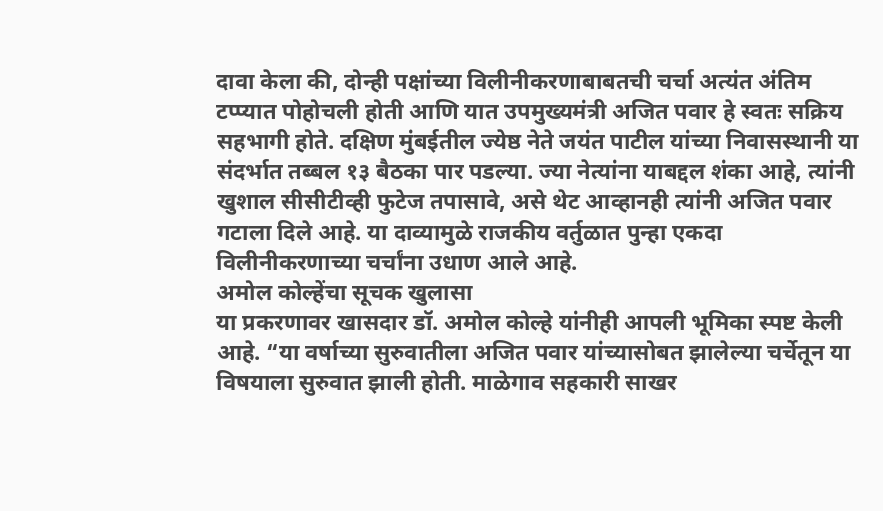दावा केला की, दोन्ही पक्षांच्या विलीनीकरणाबाबतची चर्चा अत्यंत अंतिम टप्प्यात पोहोचली होती आणि यात उपमुख्यमंत्री अजित पवार हे स्वतः सक्रिय सहभागी होते. दक्षिण मुंबईतील ज्येष्ठ नेते जयंत पाटील यांच्या निवासस्थानी या संदर्भात तब्बल १३ बैठका पार पडल्या. ज्या नेत्यांना याबद्दल शंका आहे, त्यांनी खुशाल सीसीटीव्ही फुटेज तपासावे, असे थेट आव्हानही त्यांनी अजित पवार गटाला दिले आहे. या दाव्यामुळे राजकीय वर्तुळात पुन्हा एकदा विलीनीकरणाच्या चर्चांना उधाण आले आहे.
अमोल कोल्हेंचा सूचक खुलासा
या प्रकरणावर खासदार डॉ. अमोल कोल्हे यांनीही आपली भूमिका स्पष्ट केली आहे. “या वर्षाच्या सुरुवातीला अजित पवार यांच्यासोबत झालेल्या चर्चेतून या विषयाला सुरुवात झाली होती. माळेगाव सहकारी साखर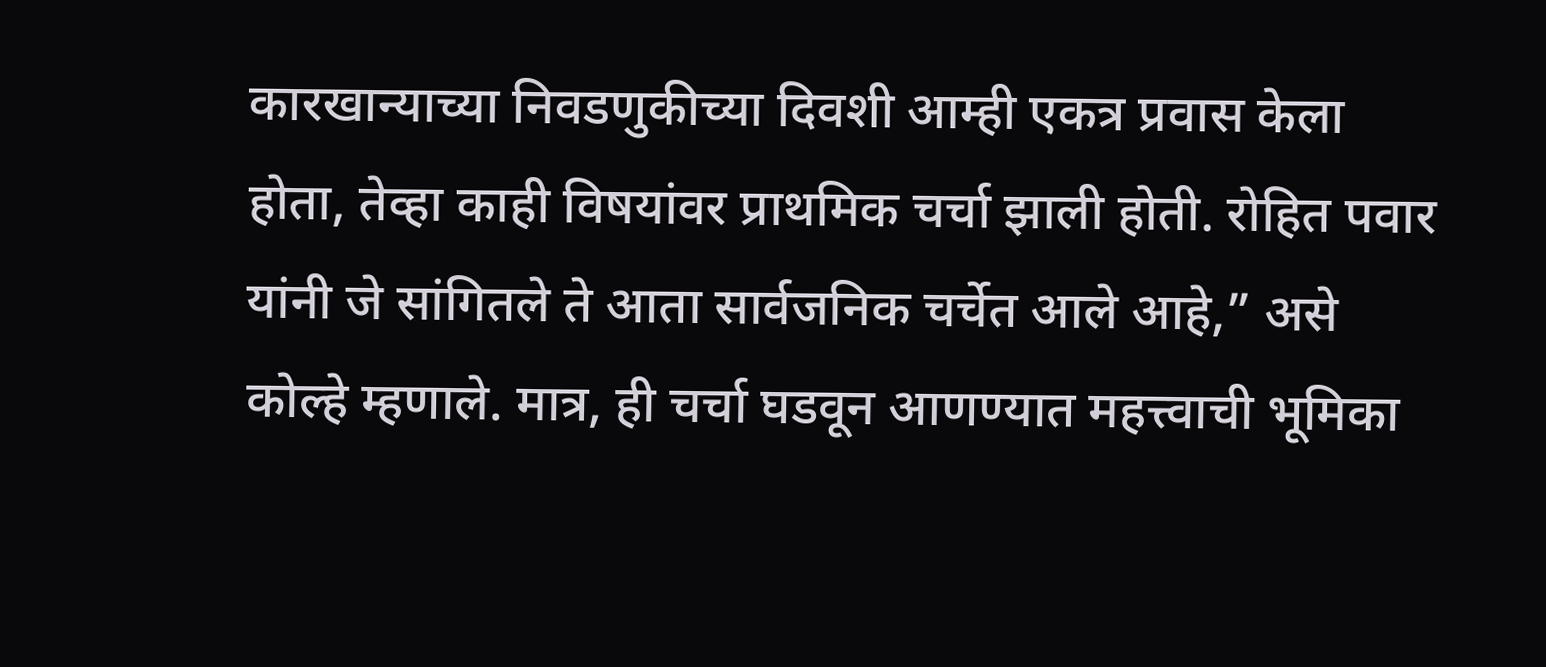कारखान्याच्या निवडणुकीच्या दिवशी आम्ही एकत्र प्रवास केला होता, तेव्हा काही विषयांवर प्राथमिक चर्चा झाली होती. रोहित पवार यांनी जे सांगितले ते आता सार्वजनिक चर्चेत आले आहे,” असे कोल्हे म्हणाले. मात्र, ही चर्चा घडवून आणण्यात महत्त्वाची भूमिका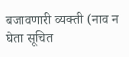बजावणारी व्यक्ती (नाव न घेता सूचित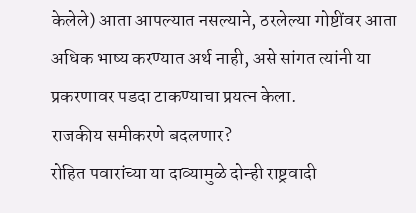केलेले) आता आपल्यात नसल्याने, ठरलेल्या गोष्टींवर आता अधिक भाष्य करण्यात अर्थ नाही, असे सांगत त्यांनी या प्रकरणावर पडदा टाकण्याचा प्रयत्न केला.
राजकीय समीकरणे बदलणार?
रोहित पवारांच्या या दाव्यामुळे दोन्ही राष्ट्रवादी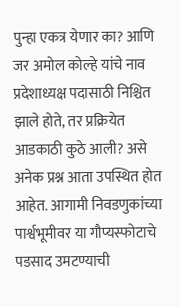पुन्हा एकत्र येणार का? आणि जर अमोल कोल्हे यांचे नाव प्रदेशाध्यक्ष पदासाठी निश्चित झाले होते, तर प्रक्रियेत आडकाठी कुठे आली? असे अनेक प्रश्न आता उपस्थित होत आहेत. आगामी निवडणुकांच्या पार्श्वभूमीवर या गौप्यस्फोटाचे पडसाद उमटण्याची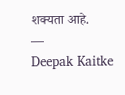शक्यता आहे.
—
Deepak Kaitke